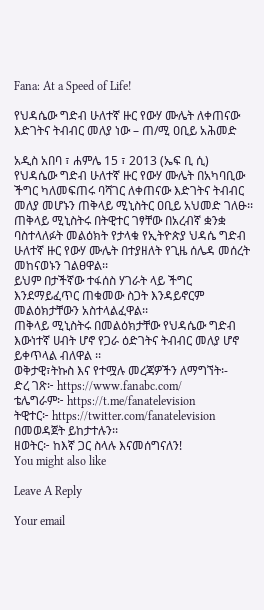Fana: At a Speed of Life!

የህዳሴው ግድብ ሁለተኛ ዙር የውሃ ሙሌት ለቀጠናው እድገትና ትብብር መለያ ነው – ጠ/ሚ ዐቢይ አሕመድ

አዲስ አበባ ፣ ሐምሌ 15 ፣ 2013 (ኤፍ ቢ ሲ) የህዳሴው ግድብ ሁለተኛ ዙር የውሃ ሙሌት በአካባቢው ችግር ካለመፍጠሩ ባሻገር ለቀጠናው እድገትና ትብብር መለያ መሆኑን ጠቅላይ ሚኒስትር ዐቢይ አህመድ ገለፁ፡፡
ጠቅላይ ሚኒስትሩ በትዊተር ገፃቸው በአረብኛ ቋንቋ ባስተላለፉት መልዕክት የታላቁ የኢትዮጵያ ህዳሴ ግድብ ሁለተኛ ዙር የውሃ ሙሌት በተያዘለት የጊዜ ሰሌዳ መሰረት መከናወኑን ገልፀዋል፡፡
ይህም በታችኛው ተፋሰስ ሃገራት ላይ ችግር እንደማይፈጥር ጠቁመው ስጋት እንዳይኖርም መልዕክታቸውን አስተላልፈዋል፡፡
ጠቅላይ ሚኒስትሩ በመልዕክታቸው የህዳሴው ግድብ እውነተኛ ሀብት ሆኖ የጋራ ዕድገትና ትብብር መለያ ሆኖ ይቀጥላል ብለዋል ፡፡
ወቅታዊ፣ትኩስ እና የተሟሉ መረጃዎችን ለማግኘት፡-
ድረ ገጽ፦ https://www.fanabc.com/
ቴሌግራም፦ https://t.me/fanatelevision
ትዊተር፦ https://twitter.com/fanatelevision በመወዳጀት ይከታተሉን፡፡
ዘወትር፦ ከእኛ ጋር ስላሉ እናመሰግናለን!
You might also like

Leave A Reply

Your email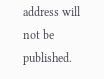address will not be published.